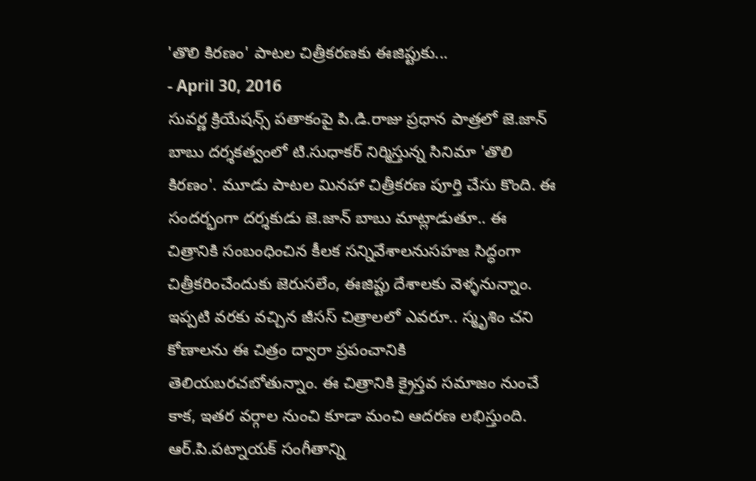'తొలి కిరణం' పాటల చిత్రీకరణకు ఈజిప్టుకు...
- April 30, 2016
సువర్ణ క్రియేషన్స్ పతాకంపై పి.డి.రాజు ప్రధాన పాత్రలో జె.జాన్ బాబు దర్శకత్వంలో టి.సుధాకర్ నిర్మిస్తున్న సినిమా 'తొలి కిరణం'. మూడు పాటల మినహా చిత్రీకరణ పూర్తి చేసు కొంది. ఈ సందర్భంగా దర్శకుడు జె.జాన్ బాబు మాట్లాడుతూ.. ఈ చిత్రానికి సంబంధించిన కీలక సన్నివేశాలనుసహజ సిద్ధంగా చిత్రీకరించేందుకు జెరుసలేం, ఈజిప్టు దేశాలకు వెళ్ళనున్నాం. ఇప్పటి వరకు వచ్చిన జీసస్ చిత్రాలలో ఎవరూ.. స్మృశిం చని కోణాలను ఈ చిత్రం ద్వారా ప్రపంచానికి తెలియబరచబోతున్నాం. ఈ చిత్రానికి క్రైస్తవ సమాజం నుంచే కాక, ఇతర వర్గాల నుంచి కూడా మంచి ఆదరణ లభిస్తుంది. ఆర్.పి.పట్నాయక్ సంగీతాన్ని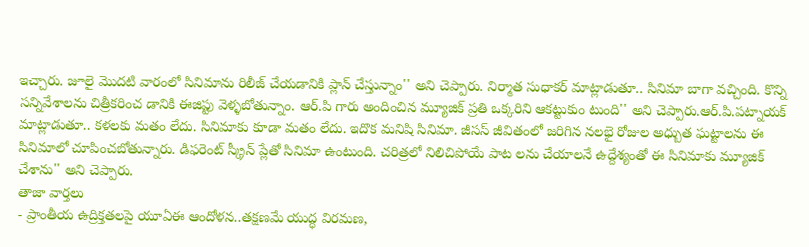ఇచ్చారు. జూలై మొదటి వారంలో సినిమాను రిలీజ్ చేయడానికి ప్లాన్ చేస్తున్నాం'' అని చెప్పారు. నిర్మాత సుధాకర్ మాట్లాడుతూ.. సినిమా బాగా వచ్చింది. కొన్ని సన్నివేశాలను చిత్రీకరించ డానికి ఈజిప్టు వెళ్ళబోతున్నాం. ఆర్.పి గారు అందించిన మ్యూజిక్ ప్రతి ఒక్కరిని ఆకట్టుకుం టుంది'' అని చెప్పారు.ఆర్.పి.పట్నాయక్ మాట్లాడుతూ.. కళలకు మతం లేదు. సినిమాకు కూడా మతం లేదు. ఇదొక మనిషి సినిమా. జీసస్ జీవితంలో జరిగిన నలభై రోజుల అధ్బుత ఘట్టాలను ఈ సినిమాలో చూపించబోతున్నారు. డిఫరెంట్ స్క్రీన్ ప్లేతో సినిమా ఉంటుంది. చరిత్రలో నిలిచిపోయే పాట లను చేయాలనే ఉద్దేశ్యంతో ఈ సినిమాకు మ్యూజిక్ చేశాను'' అని చెప్పారు.
తాజా వార్తలు
- ప్రాంతీయ ఉద్రిక్తతలపై యూఏఈ ఆందోళన..తక్షణమే యుద్ధ విరమణ,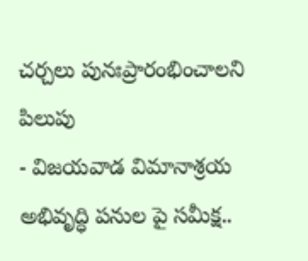చర్చలు పునఃప్రారంభించాలని పిలుపు
- విజయవాడ విమానాశ్రయ అభివృద్ధి పనుల పై సమీక్ష..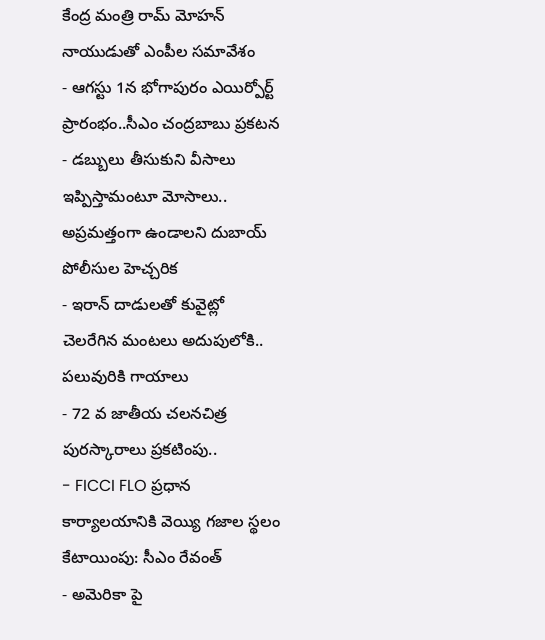కేంద్ర మంత్రి రామ్ మోహన్ నాయుడుతో ఎంపీల సమావేశం
- ఆగస్టు 1న భోగాపురం ఎయిర్పోర్ట్ ప్రారంభం..సీఎం చంద్రబాబు ప్రకటన
- డబ్బులు తీసుకుని వీసాలు ఇప్పిస్తామంటూ మోసాలు.. అప్రమత్తంగా ఉండాలని దుబాయ్ పోలీసుల హెచ్చరిక
- ఇరాన్ దాడులతో కువైట్లో చెలరేగిన మంటలు అదుపులోకి.. పలువురికి గాయాలు
- 72 వ జాతీయ చలనచిత్ర పురస్కారాలు ప్రకటింపు..
- FICCI FLO ప్రధాన కార్యాలయానికి వెయ్యి గజాల స్థలం కేటాయింపు: సీఎం రేవంత్
- అమెరికా పై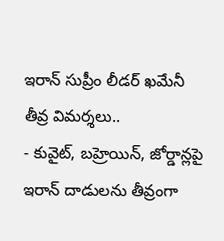ఇరాన్ సుప్రీం లీడర్ ఖమేనీ తీవ్ర విమర్శలు..
- కువైట్, బహ్రెయిన్, జోర్డాన్లపై ఇరాన్ దాడులను తీవ్రంగా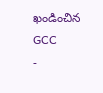ఖండించిన GCC
-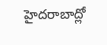హైదరాబాద్లో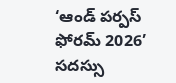‘ఆండ్ పర్పస్ ఫోరమ్ 2026’ సదస్సు